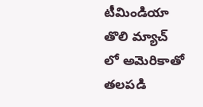టీమిండియా తొలి మ్యాచ్ లో అమెరికాతో తలపడి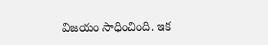విజయం సాధించింది. ఇక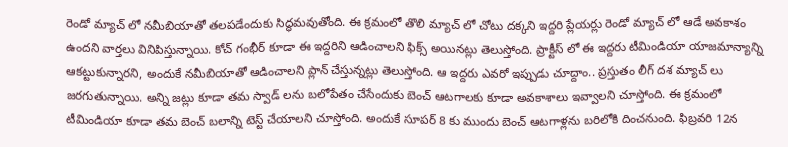రెండో మ్యాచ్ లో నమీబియాతో తలపడేందుకు సిద్ధమవుతోంది. ఈ క్రమంలో తొలి మ్యాచ్ లో చోటు దక్కని ఇద్దరి ప్లేయర్లు రెండో మ్యాచ్ లో ఆడే అవకాశం ఉందని వార్తలు వినిపిస్తున్నాయి. కోచ్ గంభీర్ కూడా ఈ ఇద్దరిని ఆడించాలని ఫిక్స్ అయినట్లు తెలుస్తోంది. ప్రాక్టీస్ లో ఈ ఇద్దరు టీమిండియా యాజమాన్యాన్ని ఆకట్టుకున్నారని, అందుకే నమీబియాతో ఆడించాలని ప్లాన్ చేస్తున్నట్లు తెలుస్తోంది. ఆ ఇద్దరు ఎవరో ఇప్పుడు చూద్దాం.. ప్రస్తుతం లీగ్ దశ మ్యాచ్ లు జరగుతున్నాయి. అన్ని జట్లు కూడా తమ స్వాడ్ లను బలోపేతం చేసేందుకు బెంచ్ ఆటగాలకు కూడా అవకాశాలు ఇవ్వాలని చూస్తోంది. ఈ క్రమంలో టీమిండియా కూడా తమ బెంచ్ బలాన్ని టెస్ట్ చేయాలని చూస్తోంది. అందుకే సూపర్ 8 కు ముందు బెంచ్ ఆటగాళ్లను బరిలోకి దించనుంది. ఫిబ్రవరి 12న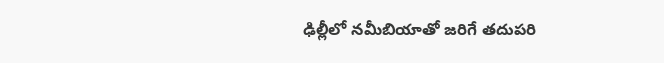ఢిల్లీలో నమీబియాతో జరిగే తదుపరి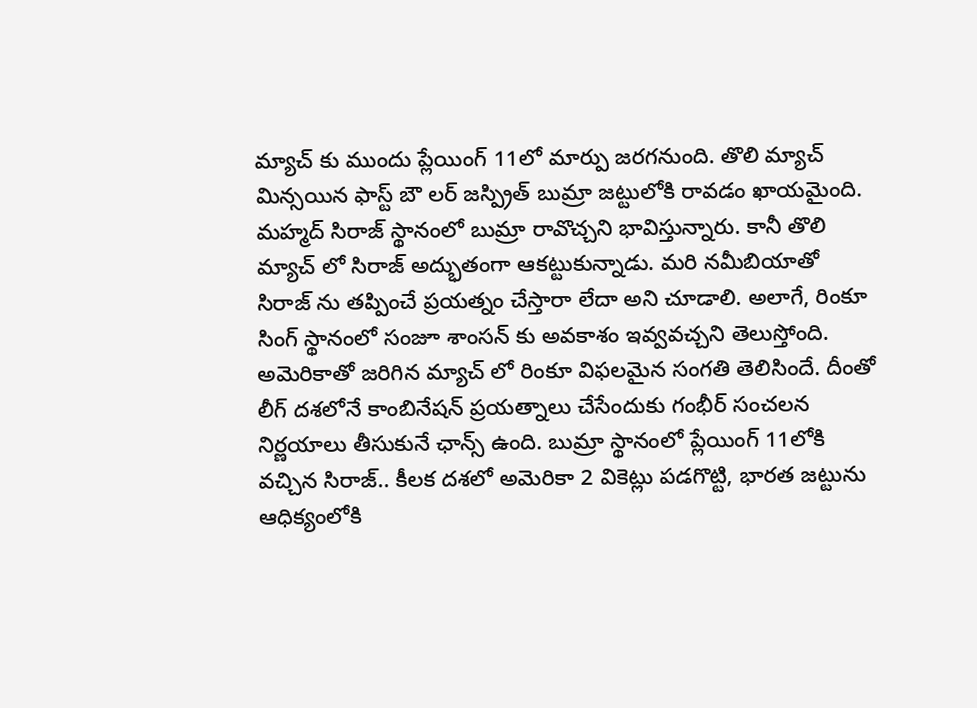మ్యాచ్ కు ముందు ప్లేయింగ్ 11లో మార్పు జరగనుంది. తొలి మ్యాచ్ మిన్సయిన ఫాస్ట్ బౌ లర్ జస్ప్రిత్ బుమ్రా జట్టులోకి రావడం ఖాయమైంది. మహ్మద్ సిరాజ్ స్థానంలో బుమ్రా రావొచ్చని భావిస్తున్నారు. కానీ తొలి మ్యాచ్ లో సిరాజ్ అద్భుతంగా ఆకట్టుకున్నాడు. మరి నమీబియాతో సిరాజ్ ను తప్పించే ప్రయత్నం చేస్తారా లేదా అని చూడాలి. అలాగే, రింకూ సింగ్ స్థానంలో సంజూ శాంసన్ కు అవకాశం ఇవ్వవచ్చని తెలుస్తోంది. అమెరికాతో జరిగిన మ్యాచ్ లో రింకూ విఫలమైన సంగతి తెలిసిందే. దీంతో లీగ్ దశలోనే కాంబినేషన్ ప్రయత్నాలు చేసేందుకు గంభీర్ సంచలన నిర్ణయాలు తీసుకునే ఛాన్స్ ఉంది. బుమ్రా స్థానంలో ప్లేయింగ్ 11లోకి వచ్చిన సిరాజ్.. కీలక దశలో అమెరికా 2 వికెట్లు పడగొట్టి, భారత జట్టును ఆధిక్యంలోకి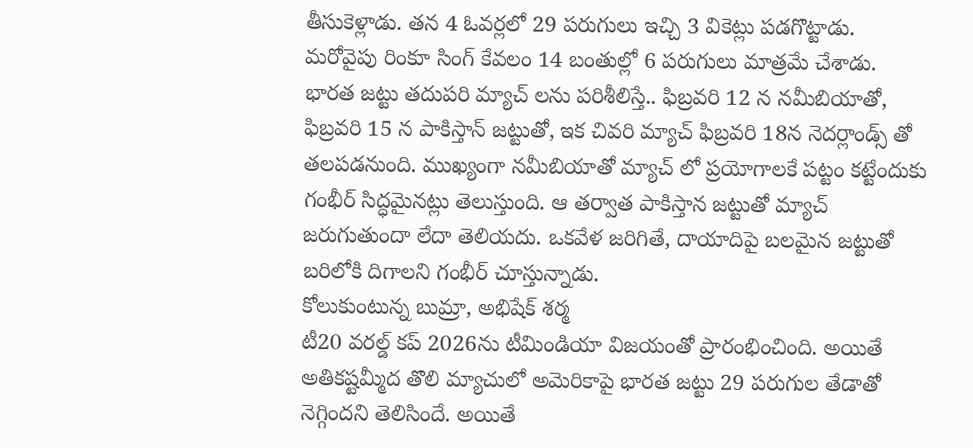తీసుకెళ్లాడు. తన 4 ఓవర్లలో 29 పరుగులు ఇచ్చి 3 వికెట్లు పడగొట్టాడు. మరోవైపు రింకూ సింగ్ కేవలం 14 బంతుల్లో 6 పరుగులు మాత్రమే చేశాడు. భారత జట్టు తదుపరి మ్యాచ్ లను పరిశీలిస్తే.. ఫిబ్రవరి 12 న నమీబియాతో, ఫిబ్రవరి 15 న పాకిస్తాన్ జట్టుతో, ఇక చివరి మ్యాచ్ ఫిబ్రవరి 18న నెదర్లాండ్స్ తో తలపడనుంది. ముఖ్యంగా నమీబియాతో మ్యాచ్ లో ప్రయోగాలకే పట్టం కట్టేందుకు గంభీర్ సిద్ధమైనట్లు తెలుస్తుంది. ఆ తర్వాత పాకిస్తాన జట్టుతో మ్యాచ్ జరుగుతుందా లేదా తెలియదు. ఒకవేళ జరిగితే, దాయాదిపై బలమైన జట్టుతో బరిలోకి దిగాలని గంభీర్ చూస్తున్నాడు.
కోలుకుంటున్న బుమ్రా, అభిషేక్ శర్మ
టీ20 వరల్డ్ కప్ 2026ను టీమిండియా విజయంతో ప్రారంభించింది. అయితే అతికష్టమ్మీద తొలి మ్యాచులో అమెరికాపై భారత జట్టు 29 పరుగుల తేడాతో నెగ్గిందని తెలిసిందే. అయితే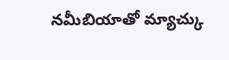నమీబియాతో మ్యాచ్కు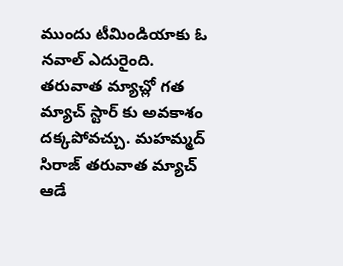ముందు టీమిండియాకు ఓ నవాల్ ఎదురైంది. తరువాత మ్యాచ్లో గత మ్యాచ్ స్టార్ కు అవకాశం దక్కపోవచ్చు. మహమ్మద్ సిరాజ్ తరువాత మ్యాచ్ ఆడే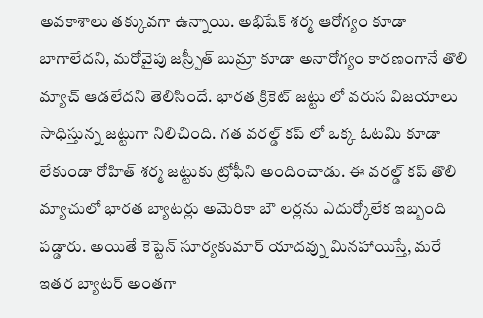అవకాశాలు తక్కువగా ఉన్నాయి. అభిషేక్ శర్మ ఆరోగ్యం కూడా బాగాలేదని, మరోవైపు జస్ర్పీత్ బుమ్రా కూడా అనారోగ్యం కారణంగానే తొలి మ్యాచ్ ఆడలేదని తెలిసిందే. భారత క్రికెట్ జట్టు లో వరుస విజయాలు సాధిస్తున్న జట్టుగా నిలిచింది. గత వరల్డ్ కప్ లో ఒక్క ఓటమి కూడా లేకుండా రోహిత్ శర్మ జట్టుకు ట్రోఫీని అందించాడు. ఈ వరల్డ్ కప్ తొలి మ్యాచులో భారత బ్యాటర్లు అమెరికా బౌ లర్లను ఎదుర్కోలేక ఇబ్బంది పడ్డారు. అయితే కెప్టెన్ సూర్యకుమార్ యాదవ్ను మినహాయిస్తే, మరే ఇతర బ్యాటర్ అంతగా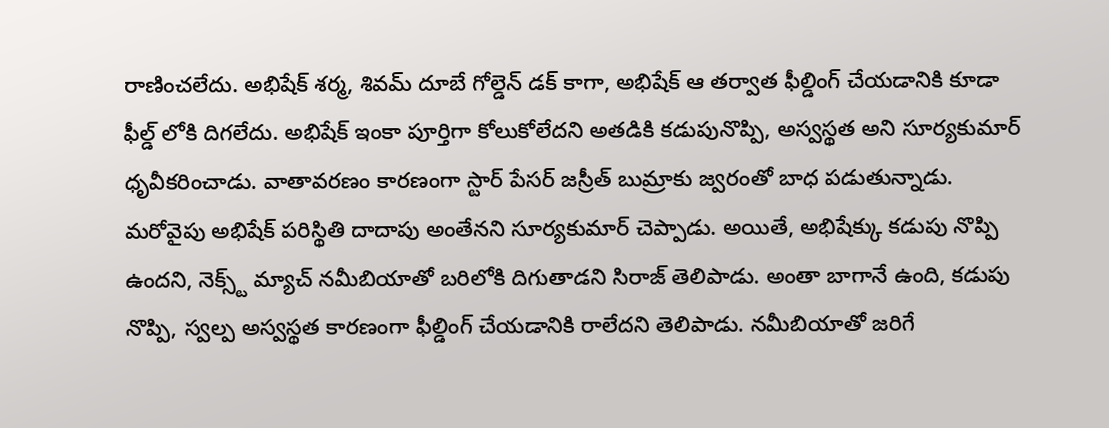రాణించలేదు. అభిషేక్ శర్మ, శివమ్ దూబే గోల్డెన్ డక్ కాగా, అభిషేక్ ఆ తర్వాత ఫీల్డింగ్ చేయడానికి కూడా ఫీల్డ్ లోకి దిగలేదు. అభిషేక్ ఇంకా పూర్తిగా కోలుకోలేదని అతడికి కడుపునొప్పి, అస్వస్థత అని సూర్యకుమార్ ధృవీకరించాడు. వాతావరణం కారణంగా స్టార్ పేసర్ జస్రీత్ బుమ్రాకు జ్వరంతో బాధ పడుతున్నాడు. మరోవైపు అభిషేక్ పరిస్థితి దాదాపు అంతేనని సూర్యకుమార్ చెప్పాడు. అయితే, అభిషేక్కు కడుపు నొప్పి ఉందని, నెక్స్ట్ మ్యాచ్ నమీబియాతో బరిలోకి దిగుతాడని సిరాజ్ తెలిపాడు. అంతా బాగానే ఉంది, కడుపు నొప్పి, స్వల్ప అస్వస్థత కారణంగా ఫీల్డింగ్ చేయడానికి రాలేదని తెలిపాడు. నమీబియాతో జరిగే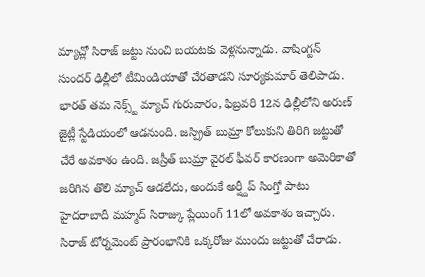మ్యాచ్లో సిరాజ్ జట్టు నుంచి బయటకు వెళ్లనున్నాడు. వాషింగ్టన్ సుందర్ ఢిల్లీలో టీమిండియాతో చేరతాడని సూర్యకుమార్ తెలిపాడు. భారత్ తమ నెక్స్ట్ మ్యాచ్ గురువారం, ఫిబ్రవరి 12న ఢిల్లీలోని అరుణ్ జైట్లీ స్టేడియంలో ఆడనుంది. జస్ప్రిత్ బుమ్రా కోలుకుని తిరిగి జట్టుతో చేరే అవకాశం ఉంది. జస్రీత్ బుమ్రా వైరల్ ఫీవర్ కారణంగా అమెరికాతో జరిగిన తొలి మ్యాచ్ ఆడలేదు, అందుకే అర్ష్దీప్ సింగ్తో పాటు హైదరాబాదీ మహ్మద్ సిరాజ్కు ప్లేయింగ్ 11లో అవకాశం ఇచ్చారు. సిరాజ్ టోర్నమెంట్ ప్రారంభానికి ఒక్కరోజు ముందు జట్టుతో చేరాడు.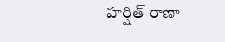హర్షిత్ రాణా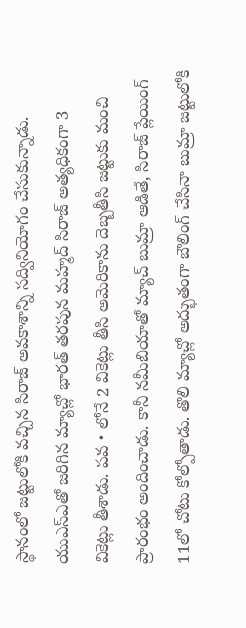స్థానంలో జట్టులోకి వచ్చిన సిరాజ్ అవకాశాన్ని సద్వినియోగం చేసుకున్నాడు. యుఎస్ఎతో జరిగిన మ్యాచ్లో భారత్ తరపున మహ్మద్ సిరాజ్ అత్యధికంగా 3 వికెట్లు తీశాడు. పవ・లోనే 2 వికెట్లు తీసి అమెరికాను దెబ్బతీసి జట్టుకు మంచి ప్రారంభం అందించాడు. కానీ నమీబియాతో మ్యాచ్ బుమ్రా ఆడితే, సిరాజ్ ప్లేయింగ్ 11లో చోటు కోల్పోతాడు. తొలి మ్యాచ్లో అద్భుతంగా బౌలింగ్ చేసినా బుమ్రా జట్టులోకి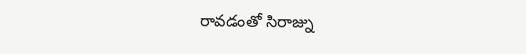రావడంతో సిరాజ్ను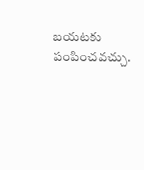బయటకు పంపించవచ్చు.